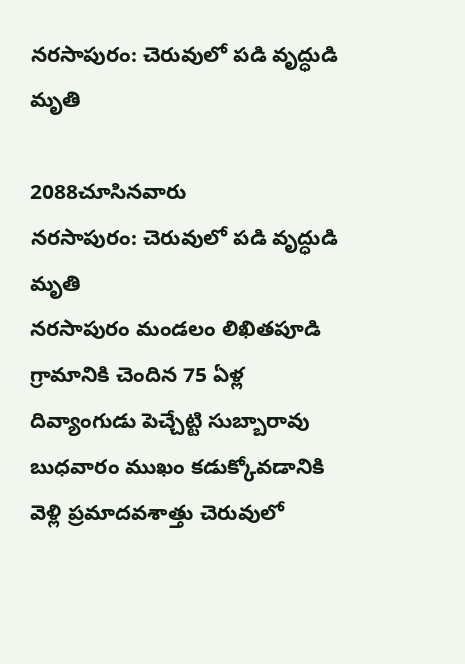నరసాపురం: చెరువులో పడి వృద్ధుడి మృతి

2088చూసినవారు
నరసాపురం: చెరువులో పడి వృద్ధుడి మృతి
నరసాపురం మండలం లిఖితపూడి గ్రామానికి చెందిన 75 ఏళ్ల దివ్యాంగుడు పెచ్చేట్టి సుబ్బారావు బుధవారం ముఖం కడుక్కోవడానికి వెళ్లి ప్రమాదవశాత్తు చెరువులో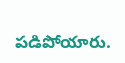పడిపోయారు.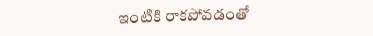ఇంటికి రాకపోవడంతో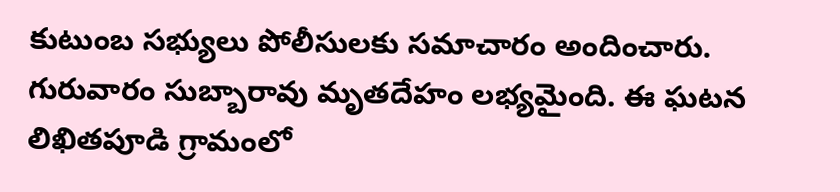కుటుంబ సభ్యులు పోలీసులకు సమాచారం అందించారు. గురువారం సుబ్బారావు మృతదేహం లభ్యమైంది. ఈ ఘటన లిఖితపూడి గ్రామంలో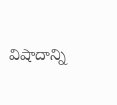విషాదాన్ని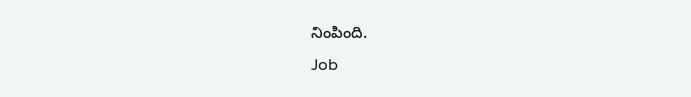నింపింది.
Job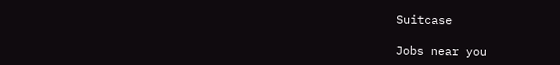Suitcase

Jobs near you